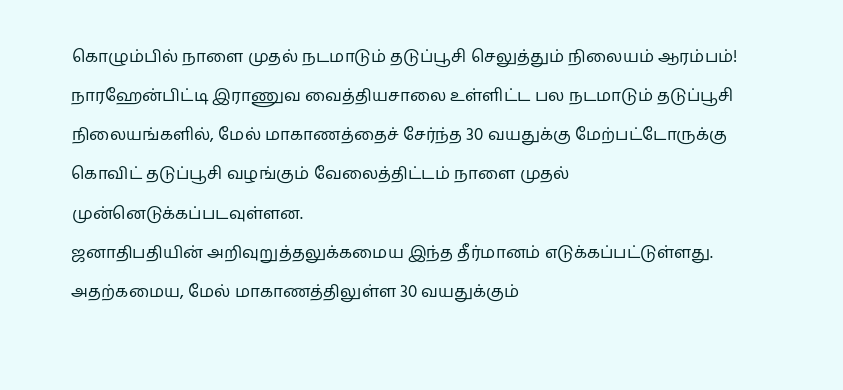கொழும்பில் நாளை முதல் நடமாடும் தடுப்பூசி செலுத்தும் நிலையம் ஆரம்பம்!
நாரஹேன்பிட்டி இராணுவ வைத்தியசாலை உள்ளிட்ட பல நடமாடும் தடுப்பூசி நிலையங்களில், மேல் மாகாணத்தைச் சேர்ந்த 30 வயதுக்கு மேற்பட்டோருக்கு கொவிட் தடுப்பூசி வழங்கும் வேலைத்திட்டம் நாளை முதல் முன்னெடுக்கப்படவுள்ளன.
ஜனாதிபதியின் அறிவுறுத்தலுக்கமைய இந்த தீர்மானம் எடுக்கப்பட்டுள்ளது.
அதற்கமைய, மேல் மாகாணத்திலுள்ள 30 வயதுக்கும்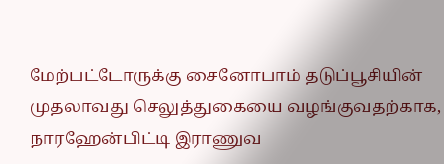மேற்பட்டோருக்கு சைனோபாம் தடுப்பூசியின் முதலாவது செலுத்துகையை வழங்குவதற்காக, நாரஹேன்பிட்டி இராணுவ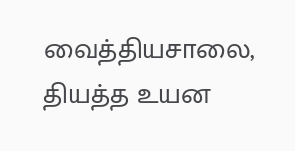வைத்தியசாலை, தியத்த உயன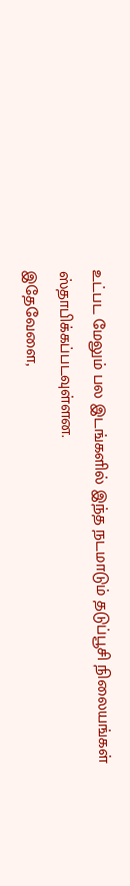உட்பட மேலும் பல இடங்களில் இந்த நடமாடும் தடுப்பூசி நிலையங்கள் ஸ்தாபிக்கப்படவுள்ளன.
இதேவேளை,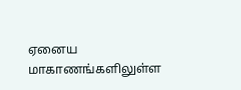ஏனைய மாகாணங்களிலுள்ள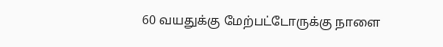60 வயதுக்கு மேற்பட்டோருக்கு நாளை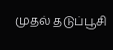முதல் தடுப்பூசி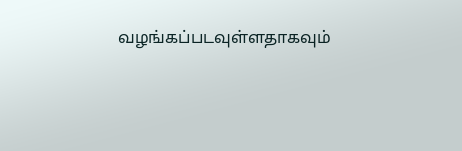வழங்கப்படவுள்ளதாகவும்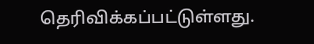தெரிவிக்கப்பட்டுள்ளது.